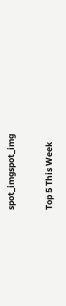spot_imgspot_img

Top 5 This Week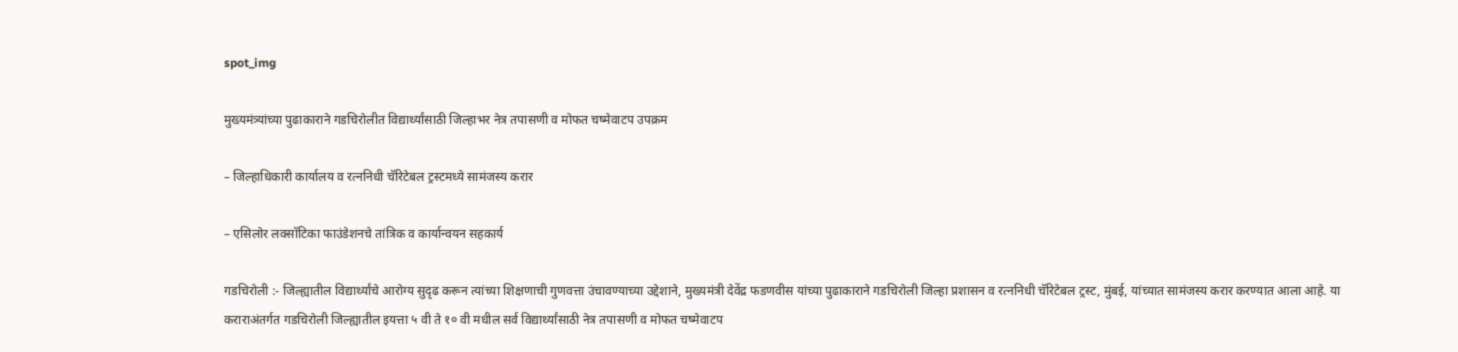spot_img

मुख्यमंत्र्यांच्या पुढाकाराने गडचिरोलीत विद्यार्थ्यांसाठी जिल्हाभर नेत्र तपासणी व मोफत चष्मेवाटप उपक्रम

– जिल्हाधिकारी कार्यालय व रत्ननिधी चॅरिटेबल ट्रस्टमध्ये सामंजस्य करार

– एसिलोर लक्सॉटिका फाउंडेशनचे तांत्रिक व कार्यान्वयन सहकार्य

गडचिरोली :- जिल्ह्यातील विद्यार्थ्यांचे आरोग्य सुदृढ करून त्यांच्या शिक्षणाची गुणवत्ता उंचावण्याच्या उद्देशाने, मुख्यमंत्री देवेंद्र फडणवीस यांच्या पुढाकाराने गडचिरोली जिल्हा प्रशासन व रत्ननिधी चॅरिटेबल ट्रस्ट, मुंबई, यांच्यात सामंजस्य करार करण्यात आला आहे. या कराराअंतर्गत गडचिरोली जिल्ह्यातील इयत्ता ५ वी ते १० वी मधील सर्व विद्यार्थ्यांसाठी नेत्र तपासणी व मोफत चष्मेवाटप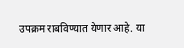उपक्रम राबविण्यात येणार आहे. या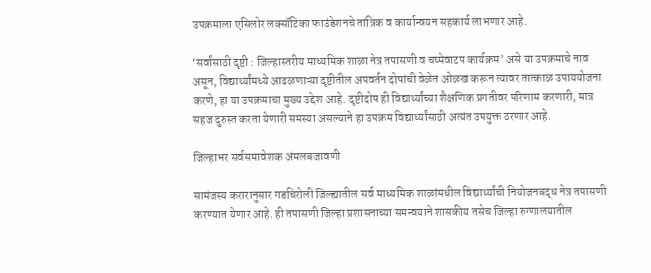उपक्रमाला एसिलोर लक्सॉटिका फाउंडेशनचे तांत्रिक व कार्यान्वयन सहकार्य लाभणार आहे.

‘सर्वांसाठी दृष्टी : जिल्हास्तरीय माध्यमिक शाळा नेत्र तपासणी व चष्मेवाटप कार्यक्रम’ असे या उपक्रमाचे नाव असून, विद्यार्थ्यांमध्ये आढळणाऱ्या दृष्टीतील अपवर्तन दोषांची वेळेत ओळख करून त्यावर तात्काळ उपाययोजना करणे, हा या उपक्रमाचा मुख्य उद्देश आहे. दृष्टीदोष ही विद्यार्थ्यांच्या शैक्षणिक प्रगतीवर परिणाम करणारी, मात्र सहज दुरुस्त करता येणारी समस्या असल्याने हा उपक्रम विद्यार्थ्यांसाठी अत्यंत उपयुक्त ठरणार आहे.

जिल्हाभर सर्वसमावेशक अंमलबजावणी

सामंजस्य करारानुसार गडचिरोली जिल्ह्यातील सर्व माध्यमिक शाळांमधील विद्यार्थ्यांची नियोजनबद्ध नेत्र तपासणी करण्यात येणार आहे. ही तपासणी जिल्हा प्रशासनाच्या समन्वयाने शासकीय तसेच जिल्हा रुग्णालयातील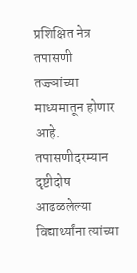प्रशिक्षित नेत्र तपासणी तज्ज्ञांच्या माध्यमातून होणार आहे. तपासणीदरम्यान दृष्टीदोष आढळलेल्या विद्यार्थ्यांना त्यांच्या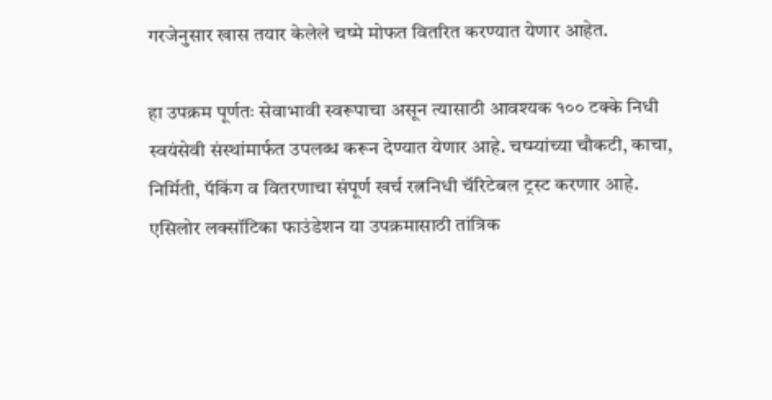गरजेनुसार खास तयार केलेले चष्मे मोफत वितरित करण्यात येणार आहेत.

हा उपक्रम पूर्णतः सेवाभावी स्वरूपाचा असून त्यासाठी आवश्यक १०० टक्के निधी स्वयंसेवी संस्थांमार्फत उपलब्ध करून देण्यात येणार आहे. चष्म्यांच्या चौकटी, काचा, निर्मिती, पॅकिंग व वितरणाचा संपूर्ण खर्च रत्ननिधी चॅरिटेबल ट्रस्ट करणार आहे. एसिलोर लक्सॉटिका फाउंडेशन या उपक्रमासाठी तांत्रिक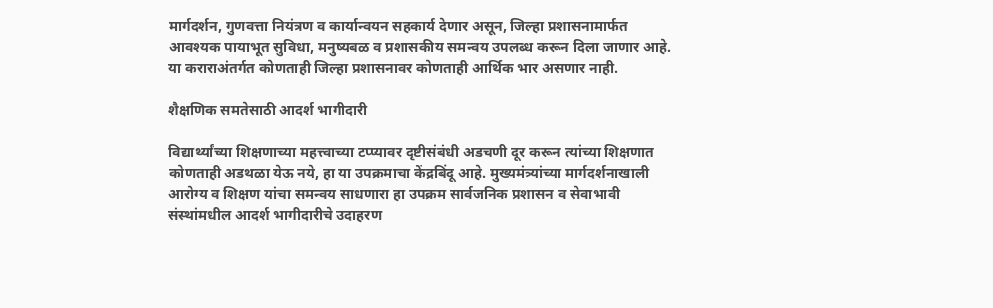मार्गदर्शन, गुणवत्ता नियंत्रण व कार्यान्वयन सहकार्य देणार असून, जिल्हा प्रशासनामार्फत आवश्यक पायाभूत सुविधा, मनुष्यबळ व प्रशासकीय समन्वय उपलब्ध करून दिला जाणार आहे. या कराराअंतर्गत कोणताही जिल्हा प्रशासनावर कोणताही आर्थिक भार असणार नाही.

शैक्षणिक समतेसाठी आदर्श भागीदारी

विद्यार्थ्यांच्या शिक्षणाच्या महत्त्वाच्या टप्प्यावर दृष्टीसंबंधी अडचणी दूर करून त्यांच्या शिक्षणात कोणताही अडथळा येऊ नये, हा या उपक्रमाचा केंद्रबिंदू आहे. मुख्यमंत्र्यांच्या मार्गदर्शनाखाली आरोग्य व शिक्षण यांचा समन्वय साधणारा हा उपक्रम सार्वजनिक प्रशासन व सेवाभावी संस्थांमधील आदर्श भागीदारीचे उदाहरण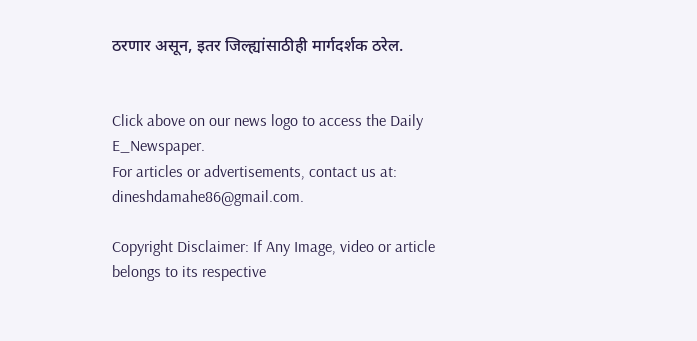ठरणार असून, इतर जिल्ह्यांसाठीही मार्गदर्शक ठरेल.


Click above on our news logo to access the Daily E_Newspaper.
For articles or advertisements, contact us at: dineshdamahe86@gmail.com.

Copyright Disclaimer: If Any Image, video or article belongs to its respective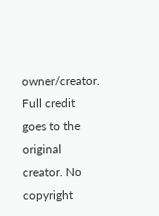owner/creator. Full credit goes to the original creator. No copyright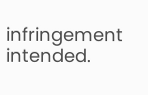infringement intended.